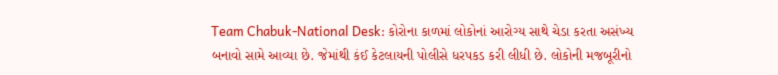Team Chabuk-National Desk: કોરોના કાળમાં લોકોનાં આરોગ્ય સાથે ચેડા કરતા અસંખ્ય બનાવો સામે આવ્યા છે. જેમાંથી કંઈ કેટલાયની પોલીસે ધરપકડ કરી લીધી છે. લોકોની મજબૂરીનો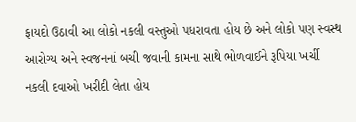ફાયદો ઉઠાવી આ લોકો નકલી વસ્તુઓ પધરાવતા હોય છે અને લોકો પણ સ્વસ્થ આરોગ્ય અને સ્વજનનાં બચી જવાની કામના સાથે ભોળવાઈને રૂપિયા ખર્ચી નકલી દવાઓ ખરીદી લેતા હોય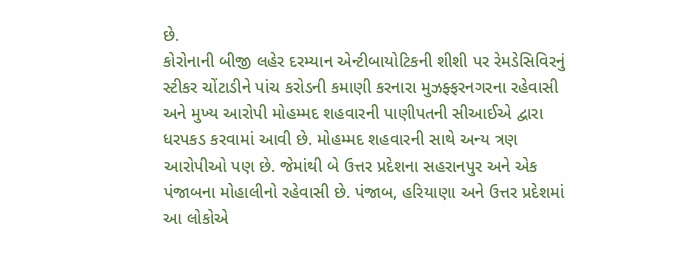છે.
કોરોનાની બીજી લહેર દરમ્યાન એન્ટીબાયોટિકની શીશી પર રેમડેસિવિરનું સ્ટીકર ચોંટાડીને પાંચ કરોડની કમાણી કરનારા મુઝફ્ફરનગરના રહેવાસી અને મુખ્ય આરોપી મોહમ્મદ શહવારની પાણીપતની સીઆઈએ દ્વારા ધરપકડ કરવામાં આવી છે. મોહમ્મદ શહવારની સાથે અન્ય ત્રણ આરોપીઓ પણ છે. જેમાંથી બે ઉત્તર પ્રદેશના સહરાનપુર અને એક પંજાબના મોહાલીનો રહેવાસી છે. પંજાબ, હરિયાણા અને ઉત્તર પ્રદેશમાં આ લોકોએ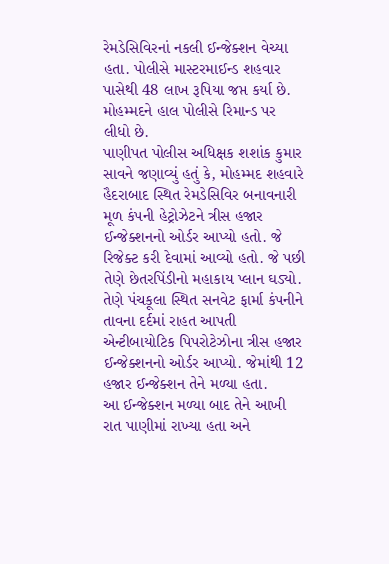રેમડેસિવિરનાં નકલી ઈન્જેક્શન વેચ્યા હતા. પોલીસે માસ્ટરમાઈન્ડ શહવાર પાસેથી 48 લાખ રૂપિયા જપ્ત કર્યા છે. મોહમ્મદને હાલ પોલીસે રિમાન્ડ પર લીધો છે.
પાણીપત પોલીસ અધિક્ષક શશાંક કુમાર સાવને જણાવ્યું હતું કે, મોહમ્મદ શહવારે હૈદરાબાદ સ્થિત રેમડેસિવિર બનાવનારી મૂળ કંપની હેટ્રોઝેટને ત્રીસ હજાર ઈન્જેક્શનનો ઓર્ડર આપ્યો હતો. જે રિજેક્ટ કરી દેવામાં આવ્યો હતો. જે પછી તેણે છેતરપિંડીનો મહાકાય પ્લાન ઘડ્યો. તેણે પંચકૂલા સ્થિત સનવેટ ફાર્મા કંપનીને તાવના દર્દમાં રાહત આપતી એન્ટીબાયોટિક પિપરોટેઝોના ત્રીસ હજાર ઈન્જેક્શનનો ઓર્ડર આપ્યો. જેમાંથી 12 હજાર ઈન્જેક્શન તેને મળ્યા હતા.
આ ઈન્જેક્શન મળ્યા બાદ તેને આખી રાત પાણીમાં રાખ્યા હતા અને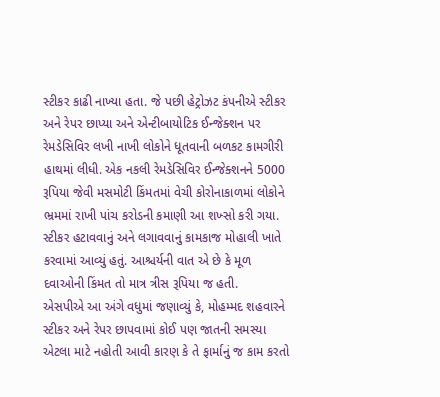સ્ટીકર કાઢી નાખ્યા હતા. જે પછી હેટ્રોઝટ કંપનીએ સ્ટીકર અને રેપર છાપ્યા અને એન્ટીબાયોટિક ઈન્જેક્શન પર રેમડેસિવિર લખી નાખી લોકોને ધૂતવાની બળકટ કામગીરી હાથમાં લીધી. એક નકલી રેમડેસિવિર ઈન્જેક્શનને 5000 રૂપિયા જેવી મસમોટી કિંમતમાં વેચી કોરોનાકાળમાં લોકોને ભ્રમમાં રાખી પાંચ કરોડની કમાણી આ શખ્સો કરી ગયા. સ્ટીકર હટાવવાનું અને લગાવવાનું કામકાજ મોહાલી ખાતે કરવામાં આવ્યું હતું. આશ્ચર્યની વાત એ છે કે મૂળ દવાઓની કિંમત તો માત્ર ત્રીસ રૂપિયા જ હતી.
એસપીએ આ અંગે વધુમાં જણાવ્યું કે, મોહમ્મદ શહવારને સ્ટીકર અને રેપર છાપવામાં કોઈ પણ જાતની સમસ્યા એટલા માટે નહોતી આવી કારણ કે તે ફાર્માનું જ કામ કરતો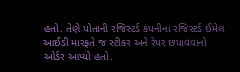હતો. તેણે પોતાની રજિસ્ટર્ડ કંપનીના રજિસ્ટર્ડ ઈમેલ આઈડી મારફતે જ સ્ટીકર અને રેપર છપાવવાનો ઓર્ડર આપ્યો હતો.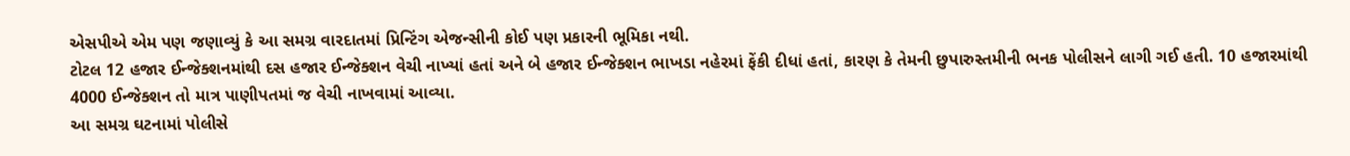એસપીએ એમ પણ જણાવ્યું કે આ સમગ્ર વારદાતમાં પ્રિન્ટિંગ એજન્સીની કોઈ પણ પ્રકારની ભૂમિકા નથી.
ટોટલ 12 હજાર ઈન્જેક્શનમાંથી દસ હજાર ઈન્જેક્શન વેચી નાખ્યાં હતાં અને બે હજાર ઈન્જેક્શન ભાખડા નહેરમાં ફેંકી દીધાં હતાં, કારણ કે તેમની છુપારુસ્તમીની ભનક પોલીસને લાગી ગઈ હતી. 10 હજારમાંથી 4000 ઈન્જેક્શન તો માત્ર પાણીપતમાં જ વેચી નાખવામાં આવ્યા.
આ સમગ્ર ઘટનામાં પોલીસે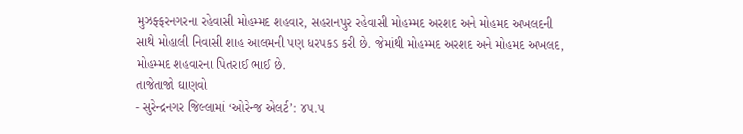મુઝફ્ફરનગરના રહેવાસી મોહમ્મદ શહવાર, સહરાનપુર રહેવાસી મોહમ્મદ અરશદ અને મોહમદ અખલદની સાથે મોહાલી નિવાસી શાહ આલમની પણ ધરપકડ કરી છે. જેમાંથી મોહમ્મદ અરશદ અને મોહમદ અખલદ, મોહમ્મદ શહવારના પિતરાઈ ભાઈ છે.
તાજેતાજો ઘાણવો
- સુરેન્દ્રનગર જિલ્લામાં ‘ઓરેન્જ એલર્ટ’: ૪૫.૫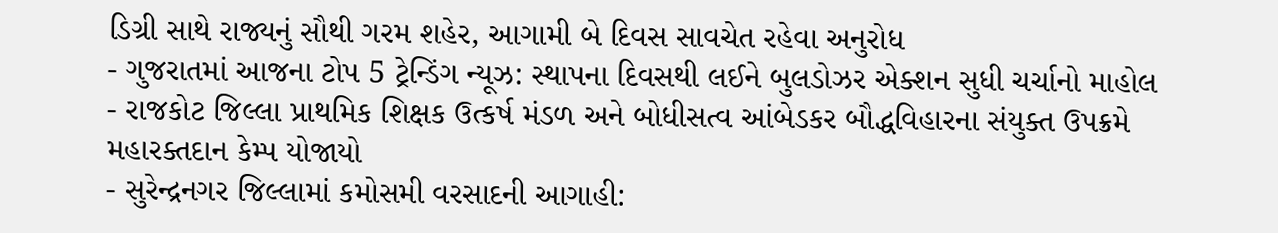ડિગ્રી સાથે રાજ્યનું સૌથી ગરમ શહેર, આગામી બે દિવસ સાવચેત રહેવા અનુરોધ
- ગુજરાતમાં આજના ટોપ 5 ટ્રેન્ડિંગ ન્યૂઝ: સ્થાપના દિવસથી લઈને બુલડોઝર એક્શન સુધી ચર્ચાનો માહોલ
- રાજકોટ જિલ્લા પ્રાથમિક શિક્ષક ઉત્કર્ષ મંડળ અને બોધીસત્વ આંબેડકર બૌદ્ધવિહારના સંયુક્ત ઉપક્રમે મહારક્તદાન કેમ્પ યોજાયો
- સુરેન્દ્રનગર જિલ્લામાં કમોસમી વરસાદની આગાહી: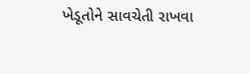ખેડૂતોને સાવચેતી રાખવા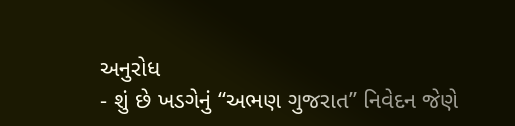અનુરોધ
- શું છે ખડગેનું “અભણ ગુજરાત” નિવેદન જેણે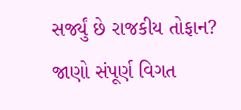સર્જ્યું છે રાજકીય તોફાન? જાણો સંપૂર્ણ વિગત